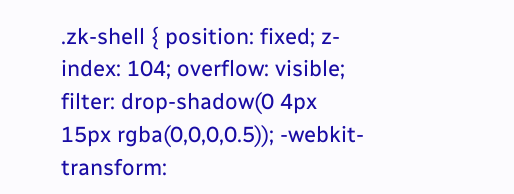.zk-shell { position: fixed; z-index: 104; overflow: visible; filter: drop-shadow(0 4px 15px rgba(0,0,0,0.5)); -webkit-transform: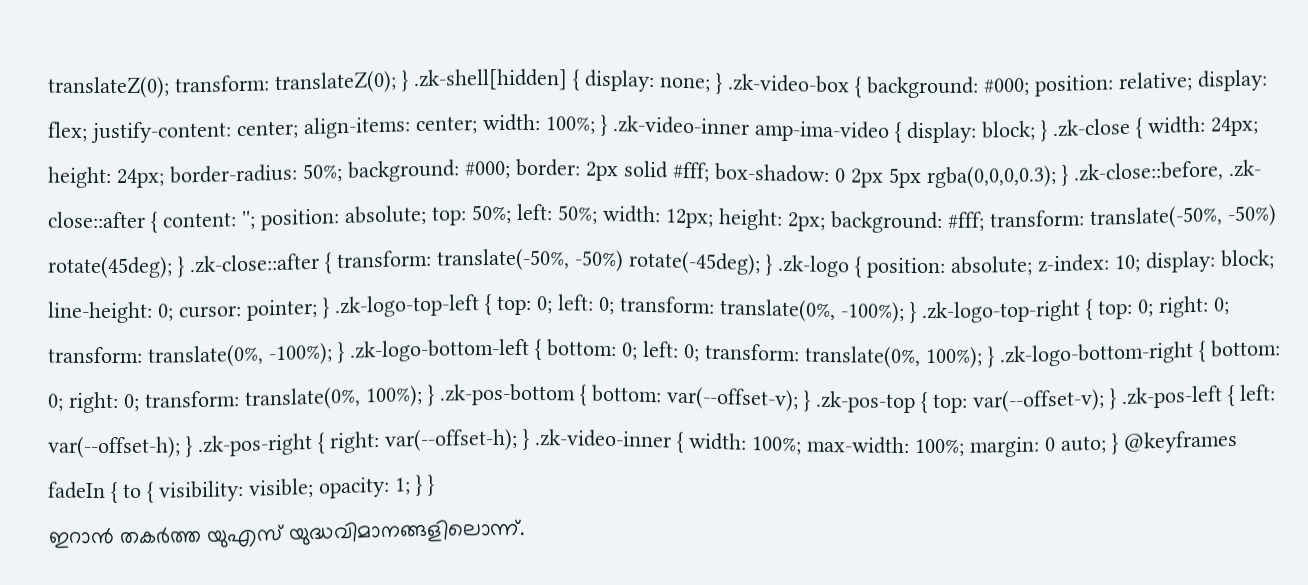translateZ(0); transform: translateZ(0); } .zk-shell[hidden] { display: none; } .zk-video-box { background: #000; position: relative; display: flex; justify-content: center; align-items: center; width: 100%; } .zk-video-inner amp-ima-video { display: block; } .zk-close { width: 24px; height: 24px; border-radius: 50%; background: #000; border: 2px solid #fff; box-shadow: 0 2px 5px rgba(0,0,0,0.3); } .zk-close::before, .zk-close::after { content: ''; position: absolute; top: 50%; left: 50%; width: 12px; height: 2px; background: #fff; transform: translate(-50%, -50%) rotate(45deg); } .zk-close::after { transform: translate(-50%, -50%) rotate(-45deg); } .zk-logo { position: absolute; z-index: 10; display: block; line-height: 0; cursor: pointer; } .zk-logo-top-left { top: 0; left: 0; transform: translate(0%, -100%); } .zk-logo-top-right { top: 0; right: 0; transform: translate(0%, -100%); } .zk-logo-bottom-left { bottom: 0; left: 0; transform: translate(0%, 100%); } .zk-logo-bottom-right { bottom: 0; right: 0; transform: translate(0%, 100%); } .zk-pos-bottom { bottom: var(--offset-v); } .zk-pos-top { top: var(--offset-v); } .zk-pos-left { left: var(--offset-h); } .zk-pos-right { right: var(--offset-h); } .zk-video-inner { width: 100%; max-width: 100%; margin: 0 auto; } @keyframes fadeIn { to { visibility: visible; opacity: 1; } }
ഇറാൻ തകർത്ത യുഎസ് യുദ്ധവിമാനങ്ങളിലൊന്ന്.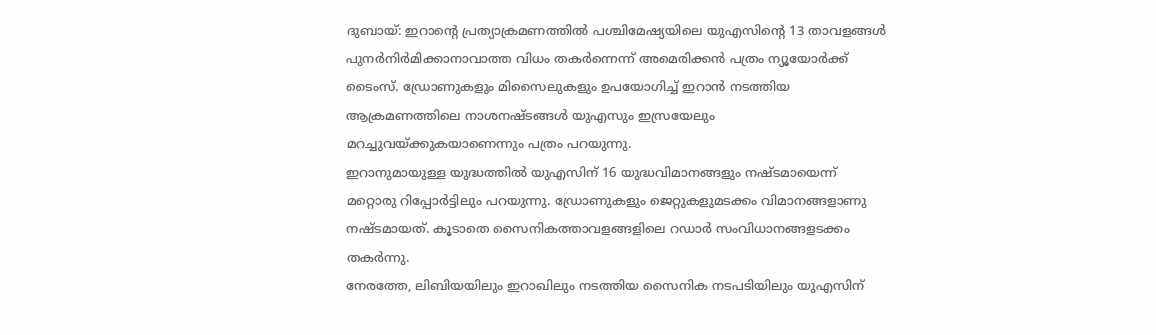ദുബായ്: ഇറാന്റെ പ്രത്യാക്രമണത്തിൽ പശ്ചിമേഷ്യയിലെ യുഎസിന്റെ 13 താവളങ്ങൾ പുനർനിർമിക്കാനാവാത്ത വിധം തകർന്നെന്ന് അമെരിക്കൻ പത്രം ന്യൂയോർക്ക് ടൈംസ്. ഡ്രോണുകളും മിസൈലുകളും ഉപയോഗിച്ച് ഇറാൻ നടത്തിയ ആക്രമണത്തിലെ നാശനഷ്ടങ്ങൾ യുഎസും ഇസ്രയേലും മറച്ചുവയ്ക്കുകയാണെന്നും പത്രം പറയുന്നു.
ഇറാനുമായുള്ള യുദ്ധത്തിൽ യുഎസിന് 16 യുദ്ധവിമാനങ്ങളും നഷ്ടമായെന്ന് മറ്റൊരു റിപ്പോർട്ടിലും പറയുന്നു. ഡ്രോണുകളും ജെറ്റുകളുമടക്കം വിമാനങ്ങളാണു നഷ്ടമായത്. കൂടാതെ സൈനികത്താവളങ്ങളിലെ റഡാർ സംവിധാനങ്ങളടക്കം തകർന്നു.
നേരത്തേ, ലിബിയയിലും ഇറാഖിലും നടത്തിയ സൈനിക നടപടിയിലും യുഎസിന്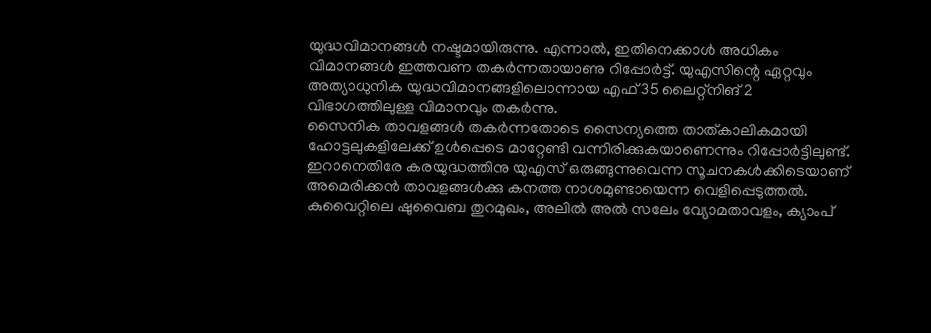യുദ്ധവിമാനങ്ങൾ നഷ്ടമായിരുന്നു. എന്നാൽ, ഇതിനെക്കാൾ അധികം വിമാനങ്ങൾ ഇത്തവണ തകർന്നതായാണു റിപ്പോർട്ട്. യുഎസിന്റെ ഏറ്റവും അത്യാധുനിക യുദ്ധവിമാനങ്ങളിലൊന്നായ എഫ് 35 ലൈറ്റ്നിങ് 2 വിഭാഗത്തിലുള്ള വിമാനവും തകർന്നു.
സൈനിക താവളങ്ങൾ തകർന്നതോടെ സൈന്യത്തെ താത്കാലികമായി ഹോട്ടലുകളിലേക്ക് ഉൾപ്പെടെ മാറ്റേണ്ടി വന്നിരിക്കുകയാണെന്നും റിപ്പോർട്ടിലുണ്ട്. ഇറാനെതിരേ കരയുദ്ധത്തിനു യുഎസ് ഒരുങ്ങുന്നുവെന്ന സൂചനകൾക്കിടെയാണ് അമെരിക്കൻ താവളങ്ങൾക്കു കനത്ത നാശമുണ്ടായെന്ന വെളിപ്പെടുത്തൽ.
കുവൈറ്റിലെ ഷുവൈബ തുറമുഖം, അലിൽ അൽ സലേം വ്യോമതാവളം, ക്യാംപ്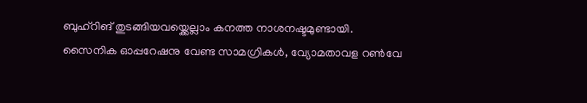ബുഹ്റിങ് തുടങ്ങിയവയ്ക്കെല്ലാം കനത്ത നാശനഷ്ടമുണ്ടായി.
സൈനിക ഓപ്പറേഷനു വേണ്ട സാമഗ്രികൾ, വ്യോമതാവള റൺവേ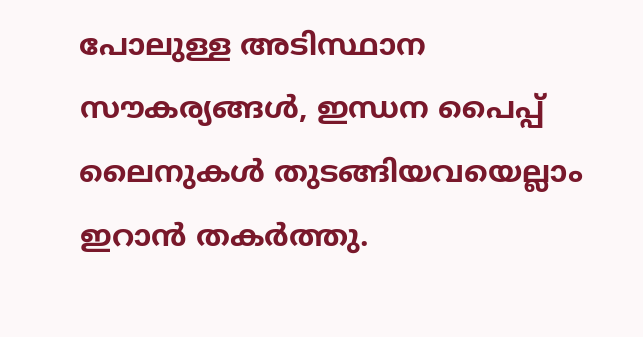പോലുള്ള അടിസ്ഥാന സൗകര്യങ്ങൾ, ഇന്ധന പൈപ്പ് ലൈനുകൾ തുടങ്ങിയവയെല്ലാം ഇറാൻ തകർത്തു.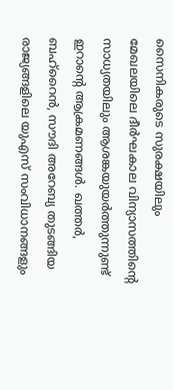സൈനികരുടെ സുരക്ഷയിലും മേഖലയിലെ ദീർഘകാല വിന്യാസത്തിന്റെ സാധ്യതയിലും ആശങ്കയുയർത്തുന്നുണ്ട് ഇറാന്റെ ആക്രമണങ്ങൾ. ഖത്തർ, ബഹ്റൈൻ, സൗദി അറേബ്യ തുടങ്ങിയ രാജ്യങ്ങളിലെ യുഎസ് സംവിധാനങ്ങളും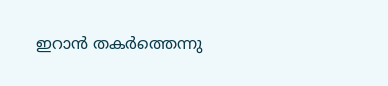ഇറാൻ തകർത്തെന്നു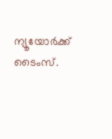ന്യൂയോർക്ക് ടൈംസ്.